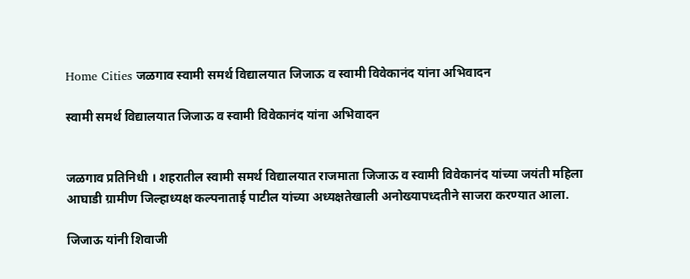Home Cities जळगाव स्वामी समर्थ विद्यालयात जिजाऊ व स्वामी विवेकानंद यांना अभिवादन

स्वामी समर्थ विद्यालयात जिजाऊ व स्वामी विवेकानंद यांना अभिवादन


जळगाव प्रतिनिधी । शहरातील स्वामी समर्थ विद्यालयात राजमाता जिजाऊ व स्वामी विवेकानंद यांच्या जयंती महिला आघाडी ग्रामीण जिल्हाध्यक्ष कल्पनाताई पाटील यांच्या अध्यक्षतेखाली अनोख्यापध्दतीने साजरा करण्यात आला.

जिजाऊ यांनी शिवाजी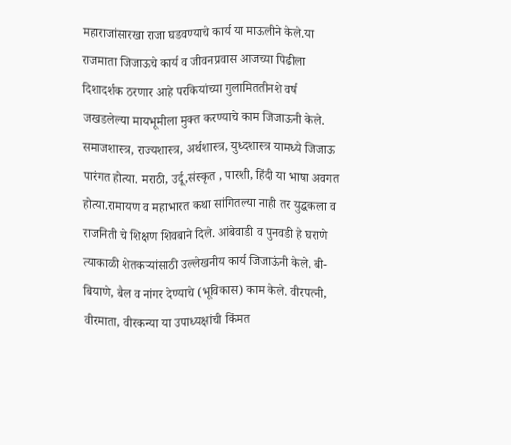महाराजांसारखा राजा घडवण्याचे कार्य या माऊलीने केले.या राजमाता जिजाऊचे कार्य व जीवनप्रवास आजच्या पिढीला दिशादर्शक ठरणार आहे परकियांच्या गुलामिततीनशे वर्ष जखडलेल्या मायभूमीला मुक्त करण्याचे काम जिजाऊनी केले. समाजशास्त्र, राज्यशास्त्र, अर्थशास्त्र, युध्दशास्त्र यामध्ये जिजाऊ पारंगत होत्या. मराठी, उर्दू,संस्कृत , पारशी, हिंदी या भाषा अवगत होत्या.रामायण व महाभारत कथा सांगितल्या नाही तर युद्धकला व राजनिती चे शिक्षण शिवबाने दिले. आंबेवाडी व पुनवडी हे घराणे त्याकाळी शेतकऱ्यांसाठी उल्लेखनीय कार्य जिजाऊंनी केले. बी-बियाणे, बैल व नांगर देण्याचे (भूविकास) काम केले. वीरपत्नी, वीरमाता, वीरकन्या या उपाध्यक्षांची किंमत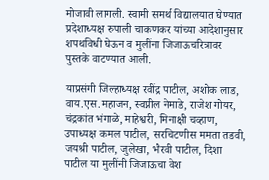मोजावी लागली. स्वामी समर्थ विद्यालयात घेण्यात प्रदेशाध्यक्ष रुपाली चाकणकर यांच्या आदेशानुसार शपथविधी घेऊन व मुलींना जिजाऊचरित्रावर पुस्तके वाटण्यात आली.

याप्रसंगी जिल्हाध्यक्ष रवींद्र पाटील, अशोक लाड, वाय.एस.महाजन, स्वप्नील नेमाडे, राजेश गोयर, चंद्रकांत भंगाळे, माहेश्वरी, मिनाक्षी चव्हाण, उपाध्यक्ष कमल पाटील, सरचिटणीस ममता तडवी, जयश्री पाटील, जुलेखा, भैरवी पाटील, दिशा पाटील या मुलींनी जिजाऊचा वेश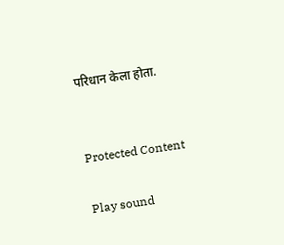परिधान केला होता.


Protected Content

Play sound